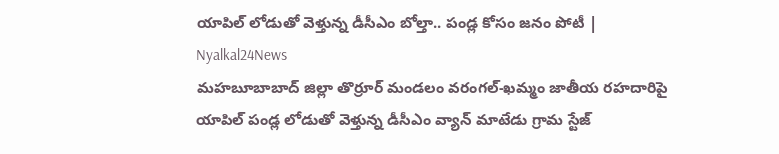యాపిల్ లోడుతో వెళ్తున్న డీసీఎం బోల్తా.. పండ్ల కోసం జనం పోటీ | Nyalkal24News
మహబూబాబాద్ జిల్లా తొర్రూర్ మండలం వరంగల్-ఖమ్మం జాతీయ రహదారిపై యాపిల్ పండ్ల లోడుతో వెళ్తున్న డీసీఎం వ్యాన్ మాటేడు గ్రామ స్టేజ్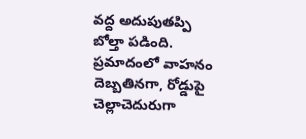వద్ద అదుపుతప్పి బోల్తా పడింది. ప్రమాదంలో వాహనం దెబ్బతినగా, రోడ్డుపై చెల్లాచెదురుగా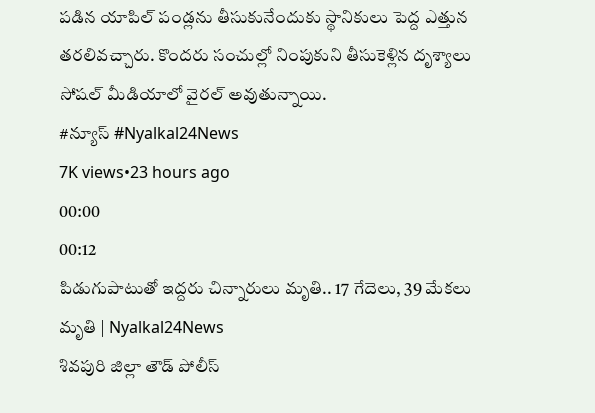పడిన యాపిల్ పండ్లను తీసుకునేందుకు స్థానికులు పెద్ద ఎత్తున తరలివచ్చారు. కొందరు సంచుల్లో నింపుకుని తీసుకెళ్లిన దృశ్యాలు సోషల్ మీడియాలో వైరల్ అవుతున్నాయి.
#న్యూస్ #Nyalkal24News
7K views•23 hours ago
00:00
00:12
పిడుగుపాటుతో ఇద్దరు చిన్నారులు మృతి.. 17 గేదెలు, 39 మేకలు మృతి | Nyalkal24News
శివపురి జిల్లా తౌడ్ పోలీస్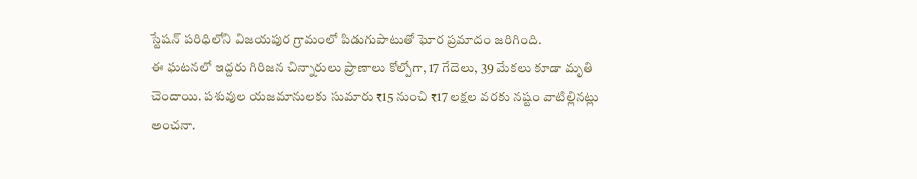స్టేషన్ పరిధిలోని విజయపుర గ్రామంలో పిడుగుపాటుతో ఘోర ప్రమాదం జరిగింది.
ఈ ఘటనలో ఇద్దరు గిరిజన చిన్నారులు ప్రాణాలు కోల్పోగా, 17 గేదెలు, 39 మేకలు కూడా మృతి చెందాయి. పశువుల యజమానులకు సుమారు ₹15 నుంచి ₹17 లక్షల వరకు నష్టం వాటిల్లినట్లు అంచనా.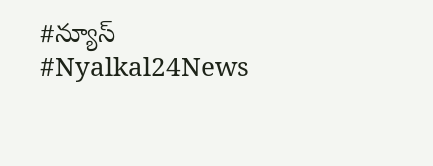#న్యూస్ #Nyalkal24News